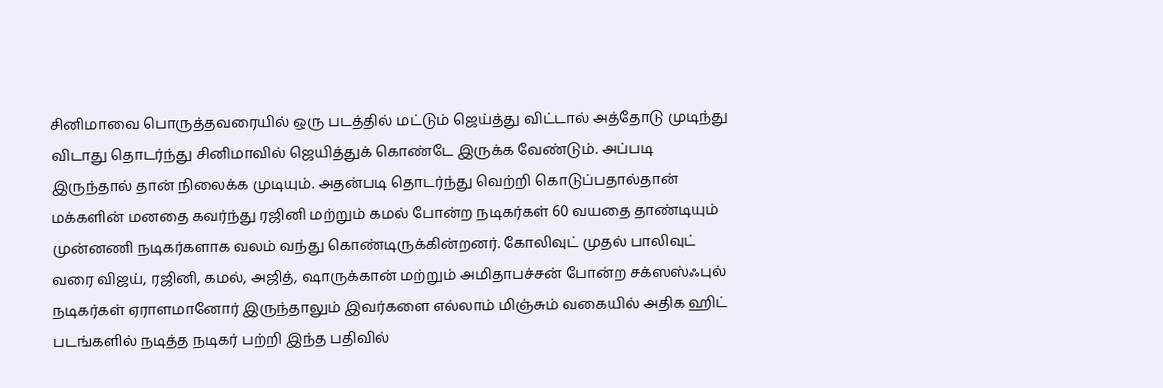சினிமாவை பொருத்தவரையில் ஒரு படத்தில் மட்டும் ஜெய்த்து விட்டால் அத்தோடு முடிந்து விடாது தொடர்ந்து சினிமாவில் ஜெயித்துக் கொண்டே இருக்க வேண்டும். அப்படி இருந்தால் தான் நிலைக்க முடியும். அதன்படி தொடர்ந்து வெற்றி கொடுப்பதால்தான் மக்களின் மனதை கவர்ந்து ரஜினி மற்றும் கமல் போன்ற நடிகர்கள் 60 வயதை தாண்டியும் முன்னணி நடிகர்களாக வலம் வந்து கொண்டிருக்கின்றனர். கோலிவுட் முதல் பாலிவுட் வரை விஜய், ரஜினி, கமல், அஜித், ஷாருக்கான் மற்றும் அமிதாபச்சன் போன்ற சக்ஸஸ்ஃபுல் நடிகர்கள் ஏராளமானோர் இருந்தாலும் இவர்களை எல்லாம் மிஞ்சும் வகையில் அதிக ஹிட் படங்களில் நடித்த நடிகர் பற்றி இந்த பதிவில்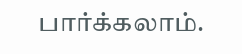பார்க்கலாம்.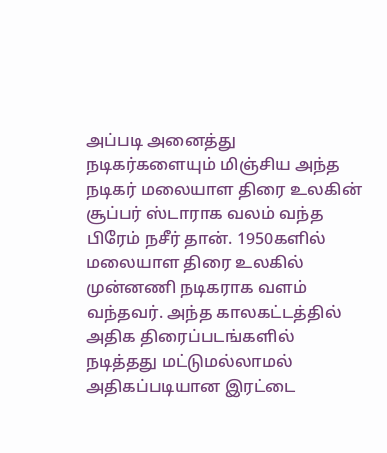அப்படி அனைத்து நடிகர்களையும் மிஞ்சிய அந்த நடிகர் மலையாள திரை உலகின் சூப்பர் ஸ்டாராக வலம் வந்த பிரேம் நசீர் தான். 1950களில் மலையாள திரை உலகில் முன்னணி நடிகராக வளம் வந்தவர். அந்த காலகட்டத்தில் அதிக திரைப்படங்களில் நடித்தது மட்டுமல்லாமல் அதிகப்படியான இரட்டை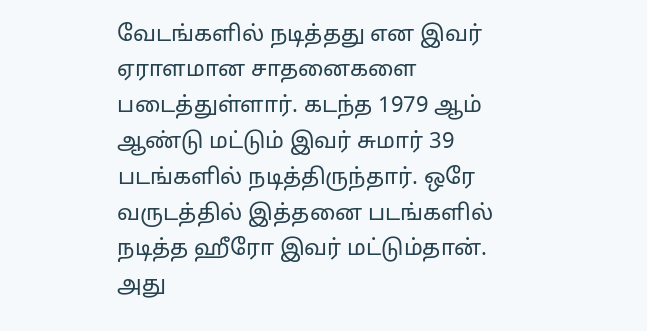வேடங்களில் நடித்தது என இவர் ஏராளமான சாதனைகளை படைத்துள்ளார். கடந்த 1979 ஆம் ஆண்டு மட்டும் இவர் சுமார் 39 படங்களில் நடித்திருந்தார். ஒரே வருடத்தில் இத்தனை படங்களில் நடித்த ஹீரோ இவர் மட்டும்தான்.
அது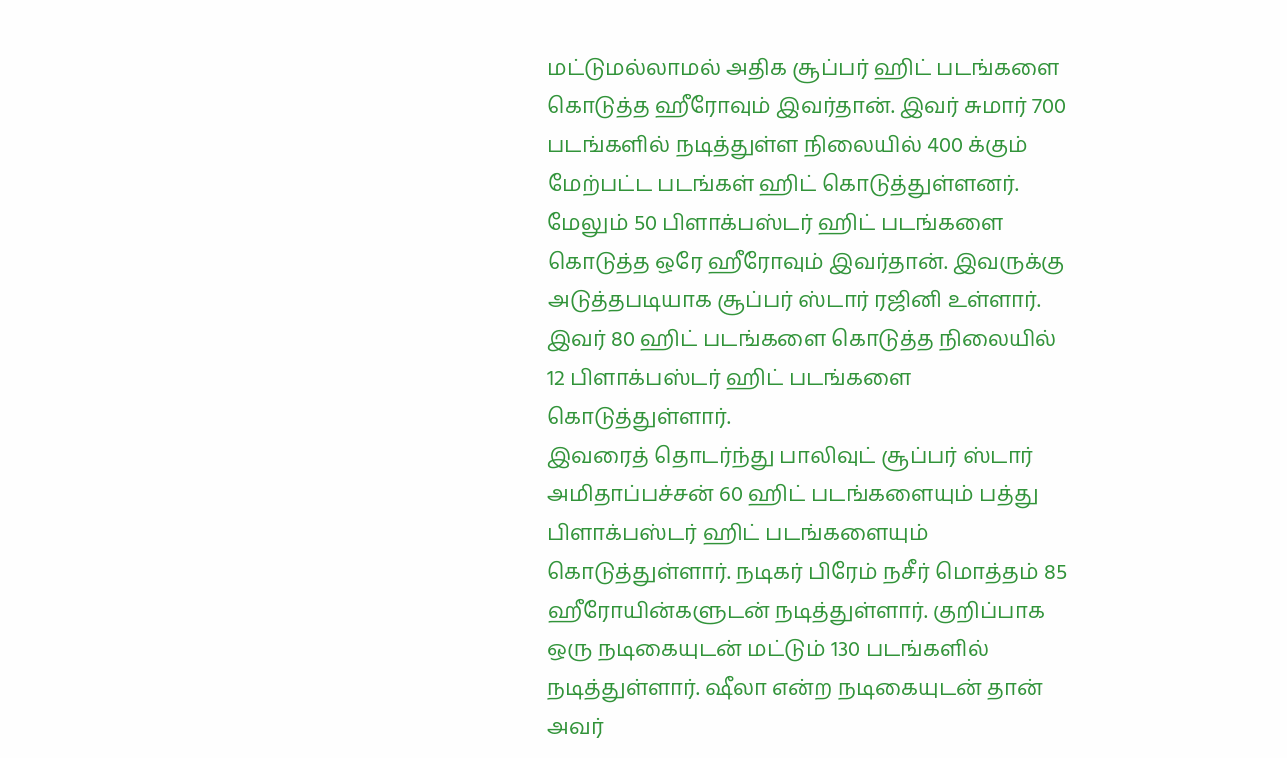மட்டுமல்லாமல் அதிக சூப்பர் ஹிட் படங்களை கொடுத்த ஹீரோவும் இவர்தான். இவர் சுமார் 700 படங்களில் நடித்துள்ள நிலையில் 400 க்கும் மேற்பட்ட படங்கள் ஹிட் கொடுத்துள்ளனர். மேலும் 50 பிளாக்பஸ்டர் ஹிட் படங்களை கொடுத்த ஒரே ஹீரோவும் இவர்தான். இவருக்கு அடுத்தபடியாக சூப்பர் ஸ்டார் ரஜினி உள்ளார். இவர் 80 ஹிட் படங்களை கொடுத்த நிலையில் 12 பிளாக்பஸ்டர் ஹிட் படங்களை கொடுத்துள்ளார்.
இவரைத் தொடர்ந்து பாலிவுட் சூப்பர் ஸ்டார் அமிதாப்பச்சன் 60 ஹிட் படங்களையும் பத்து பிளாக்பஸ்டர் ஹிட் படங்களையும் கொடுத்துள்ளார். நடிகர் பிரேம் நசீர் மொத்தம் 85 ஹீரோயின்களுடன் நடித்துள்ளார். குறிப்பாக ஒரு நடிகையுடன் மட்டும் 130 படங்களில் நடித்துள்ளார். ஷீலா என்ற நடிகையுடன் தான் அவர்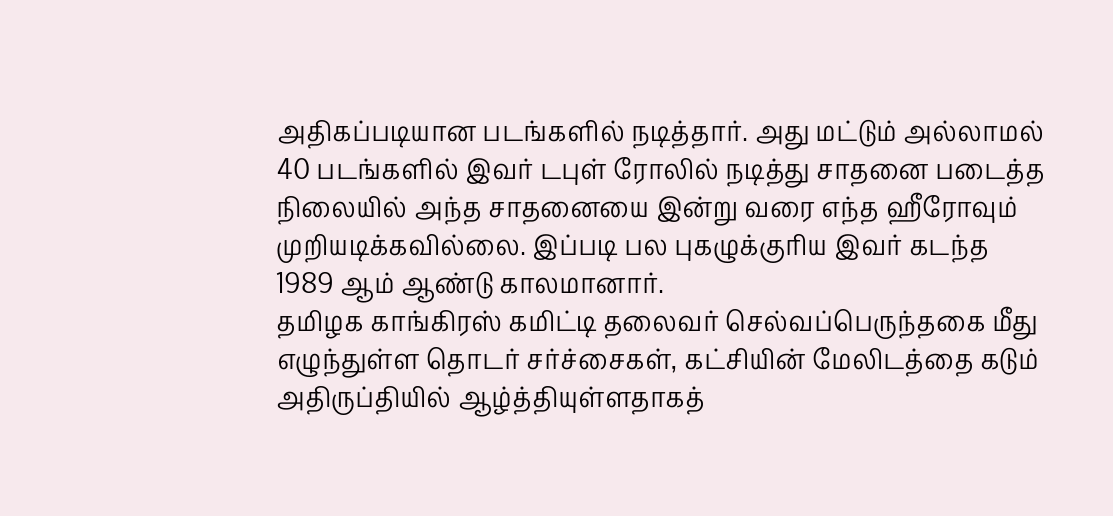அதிகப்படியான படங்களில் நடித்தார். அது மட்டும் அல்லாமல் 40 படங்களில் இவர் டபுள் ரோலில் நடித்து சாதனை படைத்த நிலையில் அந்த சாதனையை இன்று வரை எந்த ஹீரோவும் முறியடிக்கவில்லை. இப்படி பல புகழுக்குரிய இவர் கடந்த 1989 ஆம் ஆண்டு காலமானார்.
தமிழக காங்கிரஸ் கமிட்டி தலைவர் செல்வப்பெருந்தகை மீது எழுந்துள்ள தொடர் சர்ச்சைகள், கட்சியின் மேலிடத்தை கடும் அதிருப்தியில் ஆழ்த்தியுள்ளதாகத்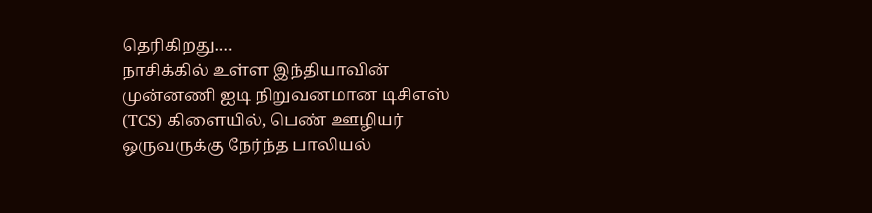தெரிகிறது.…
நாசிக்கில் உள்ள இந்தியாவின் முன்னணி ஐடி நிறுவனமான டிசிஎஸ் (TCS) கிளையில், பெண் ஊழியர் ஒருவருக்கு நேர்ந்த பாலியல்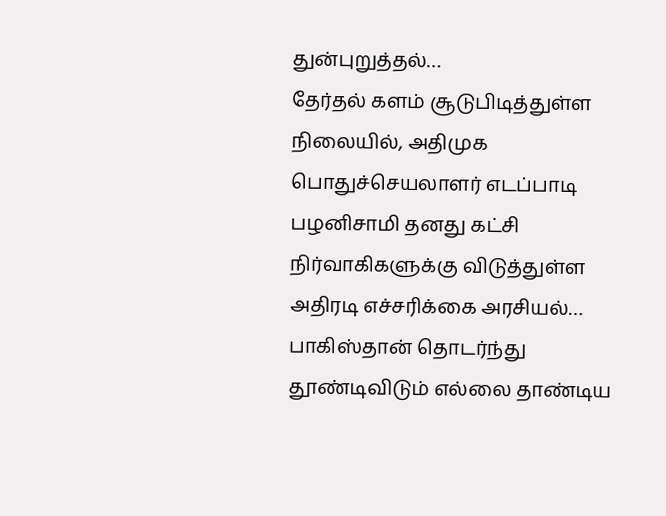துன்புறுத்தல்…
தேர்தல் களம் சூடுபிடித்துள்ள நிலையில், அதிமுக பொதுச்செயலாளர் எடப்பாடி பழனிசாமி தனது கட்சி நிர்வாகிகளுக்கு விடுத்துள்ள அதிரடி எச்சரிக்கை அரசியல்…
பாகிஸ்தான் தொடர்ந்து தூண்டிவிடும் எல்லை தாண்டிய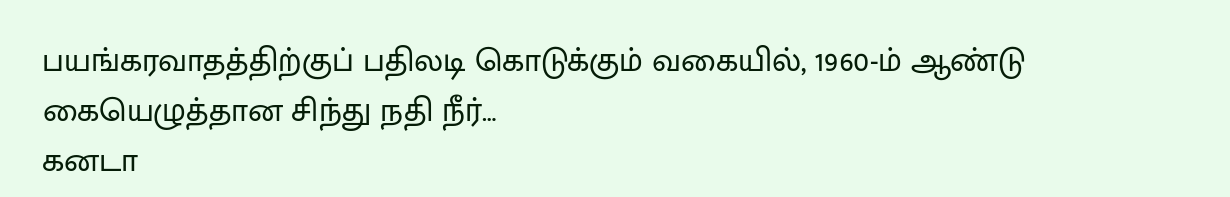பயங்கரவாதத்திற்குப் பதிலடி கொடுக்கும் வகையில், 1960-ம் ஆண்டு கையெழுத்தான சிந்து நதி நீர்…
கனடா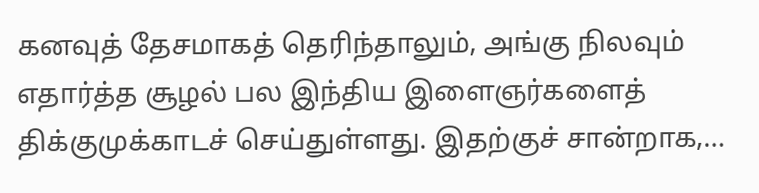கனவுத் தேசமாகத் தெரிந்தாலும், அங்கு நிலவும் எதார்த்த சூழல் பல இந்திய இளைஞர்களைத் திக்குமுக்காடச் செய்துள்ளது. இதற்குச் சான்றாக,…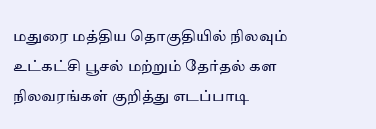மதுரை மத்திய தொகுதியில் நிலவும் உட்கட்சி பூசல் மற்றும் தேர்தல் கள நிலவரங்கள் குறித்து எடப்பாடி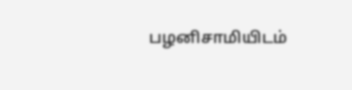பழனிசாமியிடம்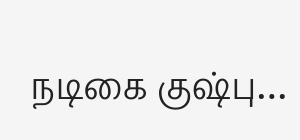நடிகை குஷ்பு…